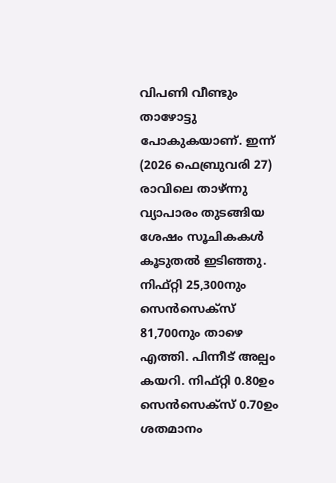വിപണി വീണ്ടും താഴോട്ടു പോകുകയാണ്. ഇന്ന് (2026 ഫെബ്രുവരി 27) രാവിലെ താഴ്ന്നു വ്യാപാരം തുടങ്ങിയ ശേഷം സൂചികകൾ കൂടുതൽ ഇടിഞ്ഞു. നിഫ്റ്റി 25,300നും സെൻസെക്സ് 81,700നും താഴെ എത്തി. പിന്നീട് അല്പം കയറി. നിഫ്റ്റി 0.80ഉം സെൻസെക്സ് 0.70ഉം ശതമാനം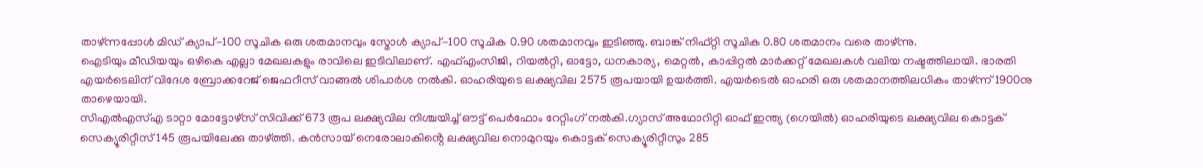താഴ്ന്നപ്പോൾ മിഡ് ക്യാപ്-100 സൂചിക ഒരു ശതമാനവും സ്മോൾ ക്യാപ്-100 സൂചിക 0.90 ശതമാനവും ഇടിഞ്ഞു. ബാങ്ക് നിഫ്റ്റി സൂചിക 0.80 ശതമാനം വരെ താഴ്ന്നു.
ഐടിയും മീഡിയയും ഒഴികെ എല്ലാ മേഖലകളും രാവിലെ ഇടിവിലാണ്. എഫ്എംസിജി, റിയൽറ്റി, ഓട്ടോ, ധനകാര്യ, മെറ്റൽ, കാപ്പിറ്റൽ മാർക്കറ്റ് മേഖലകൾ വലിയ നഷ്ടത്തിലായി. ഭാരതി എയർടെലിന് വിദേശ ബ്രോക്കറേജ് ജെഫറീസ് വാങ്ങൽ ശിപാർശ നൽകി. ഓഹരിയുടെ ലക്ഷ്യവില 2575 രൂപയായി ഉയർത്തി. എയർടെൽ ഓഹരി ഒരു ശതമാനത്തിലധികം താഴ്ന്ന് 1900നു താഴെയായി.
സിഎൽഎസ്എ ടാറ്റാ മോട്ടോഴ്സ് സിവിക്ക് 673 രൂപ ലക്ഷ്യവില നിശ്ചയിച്ച് ഔട്ട് പെർഫോം റേറ്റിംഗ് നൽകി.ഗ്യാസ് അഥോറിറ്റി ഓഫ് ഇന്ത്യ (ഗെയിൽ) ഓഹരിയുടെ ലക്ഷ്യവില കൊട്ടക് സെക്യൂരിറ്റീസ് 145 രൂപയിലേക്കു താഴ്ത്തി. കൻസായ് നെരോലാകിൻ്റെ ലക്ഷ്യവില നൊമുറയും കൊട്ടക് സെക്യൂരിറ്റീസും 285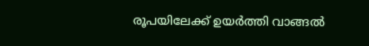രൂപയിലേക്ക് ഉയർത്തി വാങ്ങൽ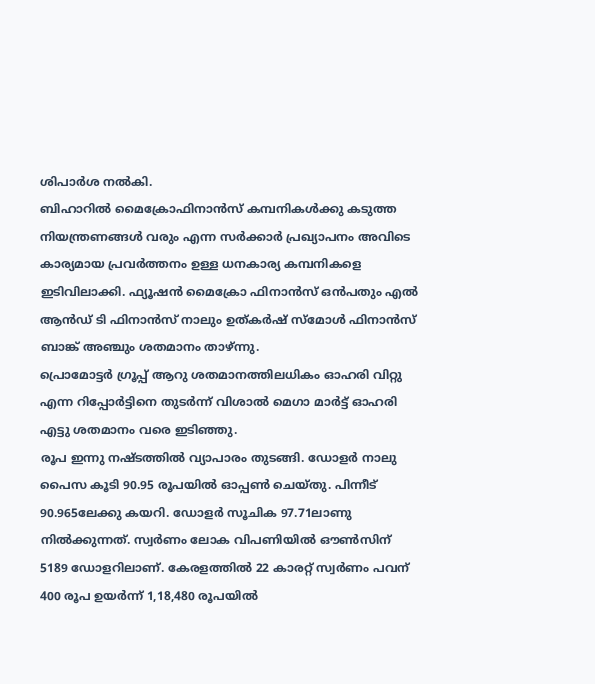ശിപാർശ നൽകി.
ബിഹാറിൽ മൈക്രോഫിനാൻസ് കമ്പനികൾക്കു കടുത്ത നിയന്ത്രണങ്ങൾ വരും എന്ന സർക്കാർ പ്രഖ്യാപനം അവിടെ കാര്യമായ പ്രവർത്തനം ഉള്ള ധനകാര്യ കമ്പനികളെ ഇടിവിലാക്കി. ഫ്യൂഷൻ മൈക്രോ ഫിനാൻസ് ഒൻപതും എൽ ആൻഡ് ടി ഫിനാൻസ് നാലും ഉത്കർഷ് സ്മോൾ ഫിനാൻസ് ബാങ്ക് അഞ്ചും ശതമാനം താഴ്ന്നു.
പ്രൊമോട്ടർ ഗ്രൂപ്പ് ആറു ശതമാനത്തിലധികം ഓഹരി വിറ്റു എന്ന റിപ്പോർട്ടിനെ തുടർന്ന് വിശാൽ മെഗാ മാർട്ട് ഓഹരി എട്ടു ശതമാനം വരെ ഇടിഞ്ഞു.
രൂപ ഇന്നു നഷ്ടത്തിൽ വ്യാപാരം തുടങ്ങി. ഡോളർ നാലു പൈസ കൂടി 90.95 രൂപയിൽ ഓപ്പൺ ചെയ്തു. പിന്നീട് 90.965ലേക്കു കയറി. ഡോളർ സൂചിക 97.71ലാണു നിൽക്കുന്നത്. സ്വർണം ലോക വിപണിയിൽ ഔൺസിന് 5189 ഡോളറിലാണ്. കേരളത്തിൽ 22 കാരറ്റ് സ്വർണം പവന് 400 രൂപ ഉയർന്ന് 1,18,480 രൂപയിൽ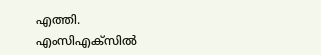എത്തി. എംസിഎക്സിൽ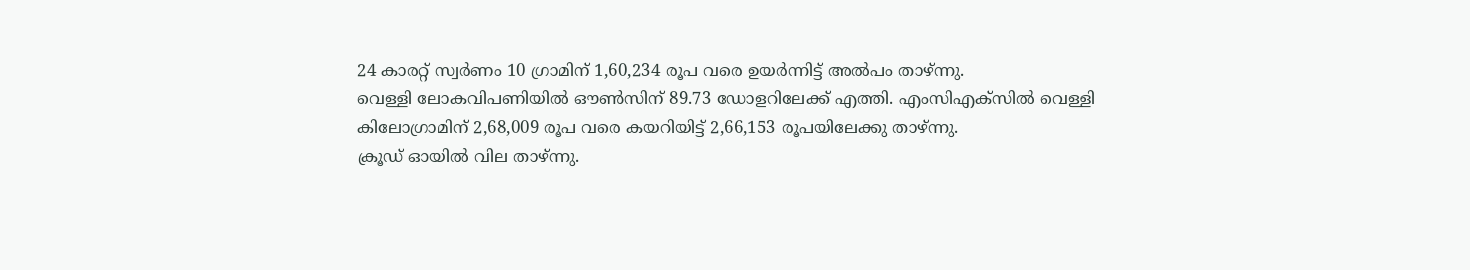24 കാരറ്റ് സ്വർണം 10 ഗ്രാമിന് 1,60,234 രൂപ വരെ ഉയർന്നിട്ട് അൽപം താഴ്ന്നു.
വെള്ളി ലോകവിപണിയിൽ ഔൺസിന് 89.73 ഡോളറിലേക്ക് എത്തി. എംസിഎക്സിൽ വെള്ളി കിലോഗ്രാമിന് 2,68,009 രൂപ വരെ കയറിയിട്ട് 2,66,153 രൂപയിലേക്കു താഴ്ന്നു.
ക്രൂഡ് ഓയിൽ വില താഴ്ന്നു.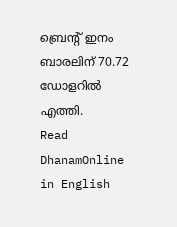ബ്രെൻ്റ് ഇനം ബാരലിന് 70.72 ഡോളറിൽ എത്തി.
Read DhanamOnline in English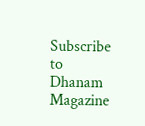Subscribe to Dhanam Magazine